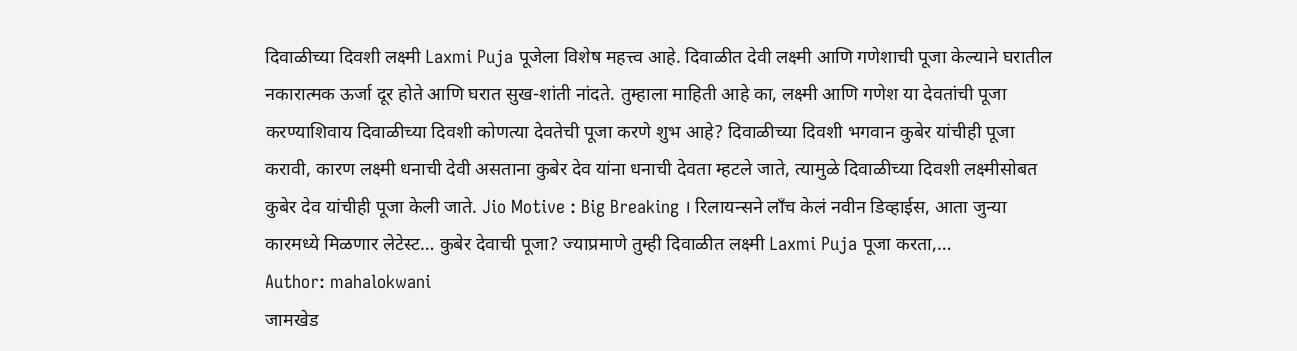दिवाळीच्या दिवशी लक्ष्मी Laxmi Puja पूजेला विशेष महत्त्व आहे. दिवाळीत देवी लक्ष्मी आणि गणेशाची पूजा केल्याने घरातील नकारात्मक ऊर्जा दूर होते आणि घरात सुख-शांती नांदते. तुम्हाला माहिती आहे का, लक्ष्मी आणि गणेश या देवतांची पूजा करण्याशिवाय दिवाळीच्या दिवशी कोणत्या देवतेची पूजा करणे शुभ आहे? दिवाळीच्या दिवशी भगवान कुबेर यांचीही पूजा करावी, कारण लक्ष्मी धनाची देवी असताना कुबेर देव यांना धनाची देवता म्हटले जाते, त्यामुळे दिवाळीच्या दिवशी लक्ष्मीसोबत कुबेर देव यांचीही पूजा केली जाते. Jio Motive : Big Breaking । रिलायन्सने लाँच केलं नवीन डिव्हाईस, आता जुन्या कारमध्ये मिळणार लेटेस्ट… कुबेर देवाची पूजा? ज्याप्रमाणे तुम्ही दिवाळीत लक्ष्मी Laxmi Puja पूजा करता,…
Author: mahalokwani
जामखेड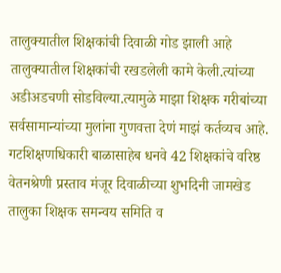तालुक्यातील शिक्षकांची दिवाळी गोड झाली आहे तालुक्यातील शिक्षकांची रखडलेली कामे केली.त्यांच्या अडीअडचणी सोडविल्या.त्यामुळे माझा शिक्षक गरीबांच्या सर्वसामान्यांच्या मुलांना गुणवत्ता देणं माझं कर्तव्यच आहे. गटशिक्षणधिकारी बाळासाहेब धनवे 42 शिक्षकांचे वरिष्ठ वेतनश्रेणी प्रस्ताव मंजूर दिवाळीच्या शुभदिनी जामखेड तालुका शिक्षक समन्वय समिति व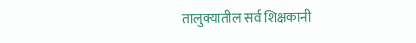तालुक्यातील सर्व शिक्षकानी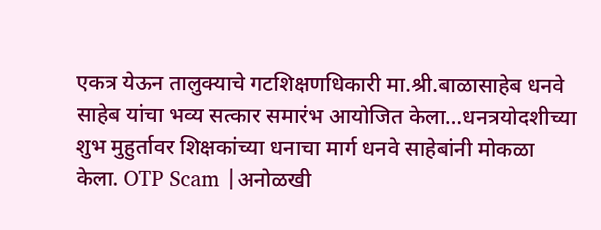एकत्र येऊन तालुक्याचे गटशिक्षणधिकारी मा.श्री.बाळासाहेब धनवे साहेब यांचा भव्य सत्कार समारंभ आयोजित केला…धनत्रयोदशीच्या शुभ मुहुर्तावर शिक्षकांच्या धनाचा मार्ग धनवे साहेबांनी मोकळा केला. OTP Scam |अनोळखी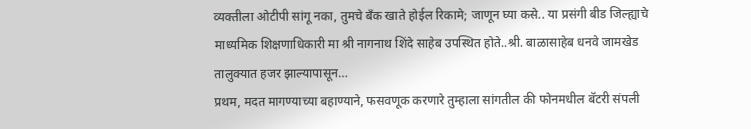व्यक्तीला ओटीपी सांगू नका, तुमचे बँक खाते होईल रिकामे; जाणून घ्या कसे.. या प्रसंगी बीड जिल्ह्याचे माध्यमिक शिक्षणाधिकारी मा श्री नागनाथ शिंदे साहेब उपस्थित होते..श्री. बाळासाहेब धनवे जामखेड तालुक्यात हजर झाल्यापासून…
प्रथम, मदत मागण्याच्या बहाण्याने, फसवणूक करणारे तुम्हाला सांगतील की फोनमधील बॅटरी संपली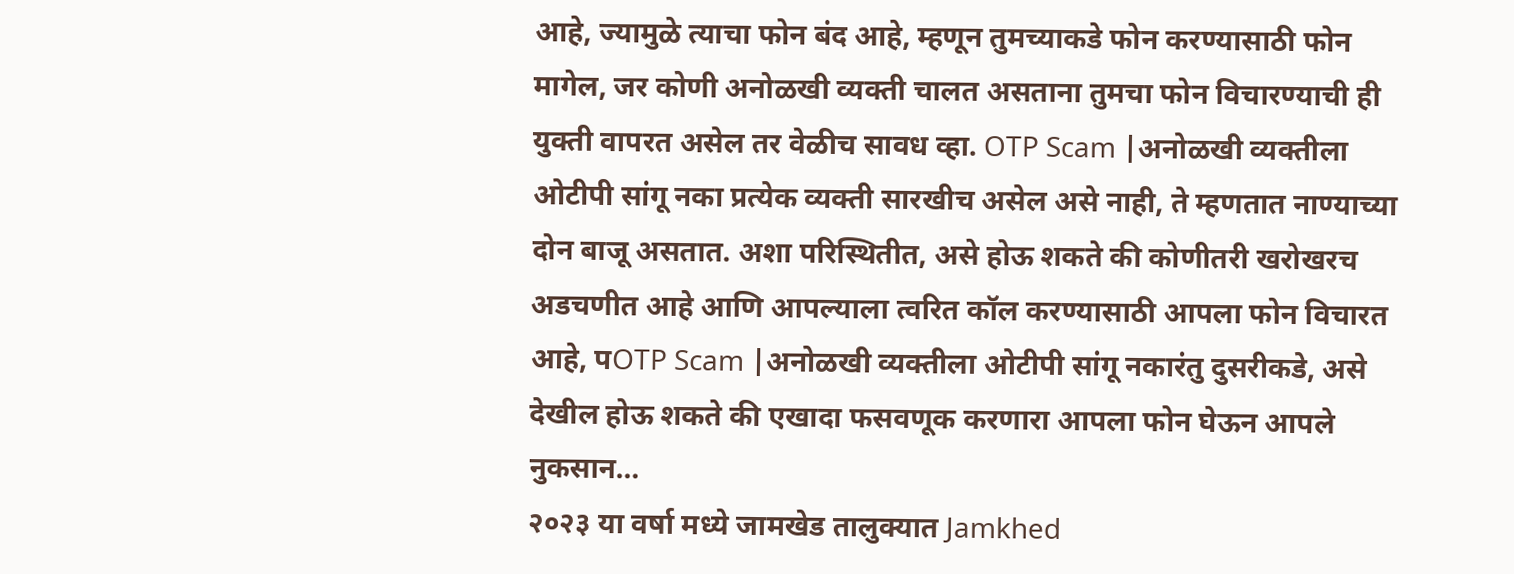आहे, ज्यामुळे त्याचा फोन बंद आहे, म्हणून तुमच्याकडे फोन करण्यासाठी फोन मागेल, जर कोणी अनोळखी व्यक्ती चालत असताना तुमचा फोन विचारण्याची ही युक्ती वापरत असेल तर वेळीच सावध व्हा. OTP Scam |अनोळखी व्यक्तीला ओटीपी सांगू नका प्रत्येक व्यक्ती सारखीच असेल असे नाही, ते म्हणतात नाण्याच्या दोन बाजू असतात. अशा परिस्थितीत, असे होऊ शकते की कोणीतरी खरोखरच अडचणीत आहे आणि आपल्याला त्वरित कॉल करण्यासाठी आपला फोन विचारत आहे, पOTP Scam |अनोळखी व्यक्तीला ओटीपी सांगू नकारंतु दुसरीकडे, असे देखील होऊ शकते की एखादा फसवणूक करणारा आपला फोन घेऊन आपले नुकसान…
२०२३ या वर्षा मध्ये जामखेड तालुक्यात Jamkhed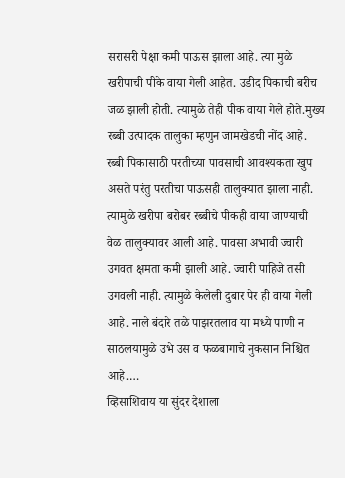सरासरी पेक्षा कमी पाऊस झाला आहे. त्या मुळे खरीपाची पीके वाया गेली आहेत. उडीद पिकाची बरीच जळ झाली होती. त्यामुळे तेही पीक वाया गेले होते.मुख्य रब्बी उत्पादक तालुका म्हणुन जामखेडची नोंद आहे. रब्बी पिकासाठी परतीच्या पावसाची आवश्यकता खुप असते परंतु परतीचा पाऊसही तालुक्यात झाला नाही. त्यामुळे खरीपा बरोबर रब्बीचे पीकही वाया जाण्याची वेळ तालुक्यावर आली आहे. पावसा अभावी ज्वारी उगवत क्षमता कमी झाली आहे. ज्वारी पाहिजे तसी उगवली नाही. त्यामुळे केलेली दुबार पेर ही वाया गेली आहे. नाले बंदारे तळे पाझरतलाव या मध्ये पाणी न साठलयामुळे उभे उस व फळबागाचे नुकसान निश्चित आहे.…
व्हिसाशिवाय या सुंदर देशाला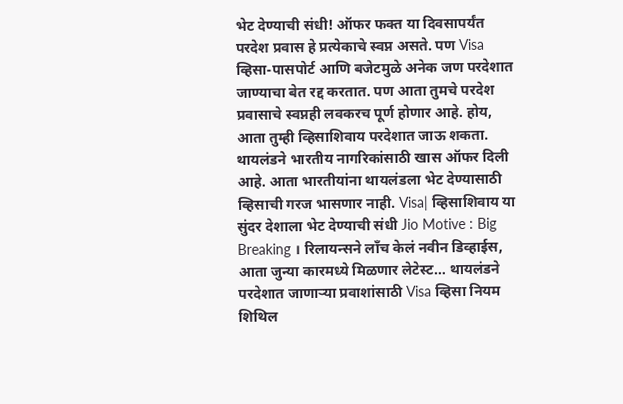भेट देण्याची संधी! ऑफर फक्त या दिवसापर्यंत परदेश प्रवास हे प्रत्येकाचे स्वप्न असते. पण Visa व्हिसा-पासपोर्ट आणि बजेटमुळे अनेक जण परदेशात जाण्याचा बेत रद्द करतात. पण आता तुमचे परदेश प्रवासाचे स्वप्नही लवकरच पूर्ण होणार आहे. होय, आता तुम्ही व्हिसाशिवाय परदेशात जाऊ शकता. थायलंडने भारतीय नागरिकांसाठी खास ऑफर दिली आहे. आता भारतीयांना थायलंडला भेट देण्यासाठी व्हिसाची गरज भासणार नाही. Visa| व्हिसाशिवाय या सुंदर देशाला भेट देण्याची संधी Jio Motive : Big Breaking । रिलायन्सने लाँच केलं नवीन डिव्हाईस, आता जुन्या कारमध्ये मिळणार लेटेस्ट… थायलंडने परदेशात जाणाऱ्या प्रवाशांसाठी Visa व्हिसा नियम शिथिल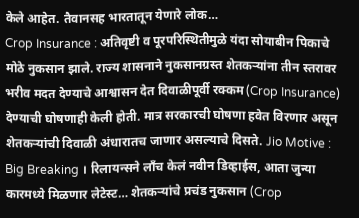केले आहेत. तैवानसह भारतातून येणारे लोक…
Crop Insurance : अतिवृष्टी व पूरपरिस्थितीमुळे यंदा सोयाबीन पिकाचे मोठे नुकसान झाले. राज्य शासनाने नुकसानग्रस्त शेतकऱ्यांना तीन स्तरावर भरीव मदत देण्याचे आश्वासन देत दिवाळीपूर्वी रक्कम (Crop Insurance) देण्याची घोषणाही केली होती. मात्र सरकारची घोषणा हवेत विरणार असून शेतकऱ्यांची दिवाळी अंधारातच जाणार असल्याचे दिसते. Jio Motive : Big Breaking । रिलायन्सने लाँच केलं नवीन डिव्हाईस, आता जुन्या कारमध्ये मिळणार लेटेस्ट… शेतकऱ्यांचे प्रचंड नुकसान (Crop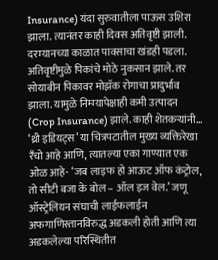Insurance) यंदा सुरुवातीला पाऊस उशिरा झाला. त्यानंतर काही दिवस अतिवृष्टी झाली. दरम्यानच्या काळात पावसाचा खंडही पडला. अतिवृष्टीमुळे पिकांचे मोठे नुकसान झाले. तर सोयाबीन पिकावर मोझॅक रोगाचा प्रादुर्भाव झाला. यामुळे निम्म्यापेक्षाही कमी उत्पादन (Crop Insurance) झाले. काही शेतकऱ्यांनी…
‘थ्री इडियट्स’ या चित्रपटातील मुख्य व्यक्तिरेखा रॅंचो आहे आणि, त्यातल्या एका गाण्यात एक ओळ आहे- ‘जब लाइफ हो आऊट ऑफ कंट्रोल, तो सीटी बजा के बोल – ऑल इज वेल.’ जणू ऑस्ट्रेलियन संघाची लाईफलाईन अफगाणिस्तानविरुद्ध अडकली होती आणि त्या अडकलेल्या परिस्थितीत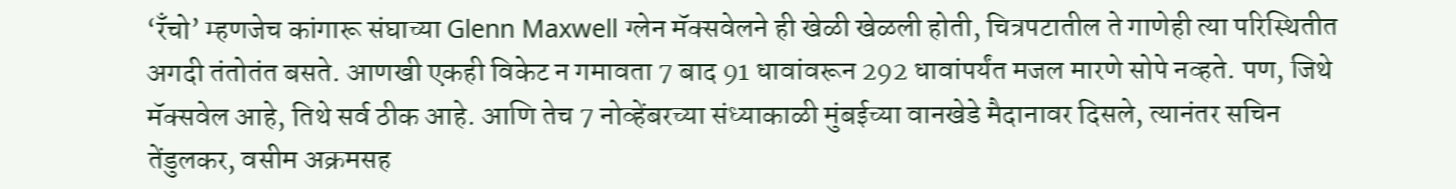‘रॅंचो’ म्हणजेच कांगारू संघाच्या Glenn Maxwell ग्लेन मॅक्सवेलने ही खेळी खेळली होती, चित्रपटातील ते गाणेही त्या परिस्थितीत अगदी तंतोतंत बसते. आणखी एकही विकेट न गमावता 7 बाद 91 धावांवरून 292 धावांपर्यंत मजल मारणे सोपे नव्हते. पण, जिथे मॅक्सवेल आहे, तिथे सर्व ठीक आहे. आणि तेच 7 नोव्हेंबरच्या संध्याकाळी मुंबईच्या वानखेडे मैदानावर दिसले, त्यानंतर सचिन तेंडुलकर, वसीम अक्रमसह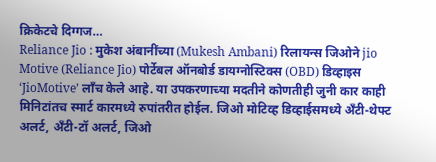क्रिकेटचे दिग्गज…
Reliance Jio : मुकेश अंबानींच्या (Mukesh Ambani) रिलायन्स जिओने jio Motive (Reliance Jio) पोर्टेबल ऑनबोर्ड डायग्नोस्टिक्स (OBD) डिव्हाइस ‘JioMotive’ लाँच केले आहे. या उपकरणाच्या मदतीने कोणतीही जुनी कार काही मिनिटांतच स्मार्ट कारमध्ये रुपांतरीत होईल. जिओ मोटिव्ह डिव्हाईसमध्ये अँटी-थेफ्ट अलर्ट, अँटी-टॉ अलर्ट, जिओ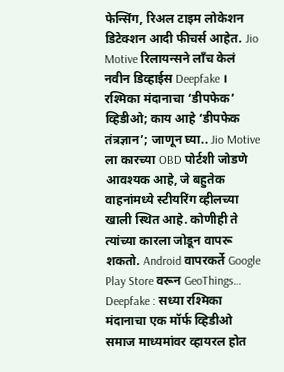फेन्सिंग, रिअल टाइम लोकेशन डिटेक्शन आदी फीचर्स आहेत. Jio Motive रिलायन्सने लाँच केलं नवीन डिव्हाईस Deepfake । रश्मिका मंदानाचा ‘डीपफेक’ व्हिडीओ; काय आहे ‘डीपफेक तंत्रज्ञान’; जाणून घ्या.. Jio Motive ला कारच्या OBD पोर्टशी जोडणे आवश्यक आहे, जे बहुतेक वाहनांमध्ये स्टीयरिंग व्हीलच्या खाली स्थित आहे. कोणीही ते त्यांच्या कारला जोडून वापरू शकतो. Android वापरकर्ते Google Play Store वरून GeoThings…
Deepfake : सध्या रश्मिका मंदानाचा एक मॉर्फ व्हिडीओ समाज माध्यमांवर व्हायरल होत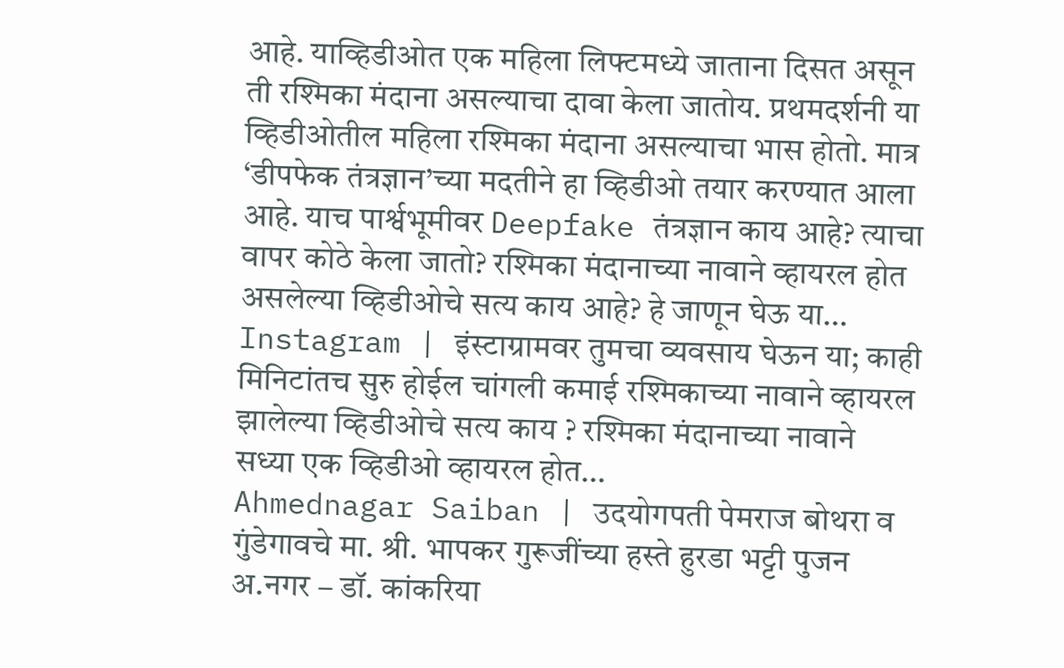आहे. याव्हिडीओत एक महिला लिफ्टमध्ये जाताना दिसत असून ती रश्मिका मंदाना असल्याचा दावा केला जातोय. प्रथमदर्शनी या व्हिडीओतील महिला रश्मिका मंदाना असल्याचा भास होतो. मात्र ‘डीपफेक तंत्रज्ञान’च्या मदतीने हा व्हिडीओ तयार करण्यात आला आहे. याच पार्श्वभूमीवर Deepfake तंत्रज्ञान काय आहे? त्याचा वापर कोठे केला जातो? रश्मिका मंदानाच्या नावाने व्हायरल होत असलेल्या व्हिडीओचे सत्य काय आहे? हे जाणून घेऊ या… Instagram | इंस्टाग्रामवर तुमचा व्यवसाय घेऊन या; काही मिनिटांतच सुरु होईल चांगली कमाई रश्मिकाच्या नावाने व्हायरल झालेल्या व्हिडीओचे सत्य काय ? रश्मिका मंदानाच्या नावाने सध्या एक व्हिडीओ व्हायरल होत…
Ahmednagar Saiban | उदयोगपती पेमराज बोथरा व गुंडेगावचे मा. श्री. भापकर गुरूजींच्या हस्ते हुरडा भट्टी पुजन अ.नगर – डॉ. कांकरिया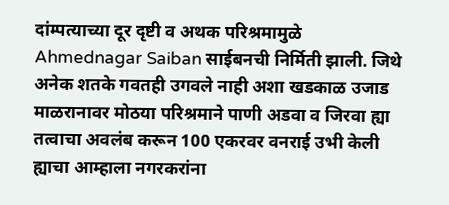दांम्पत्याच्या दूर दृष्टी व अथक परिश्रमामुळे Ahmednagar Saiban साईबनची निर्मिती झाली. जिथे अनेक शतके गवतही उगवले नाही अशा खडकाळ उजाड माळरानावर मोठया परिश्रमाने पाणी अडवा व जिरवा ह्या तत्वाचा अवलंब करून 100 एकरवर वनराई उभी केली ह्याचा आम्हाला नगरकरांना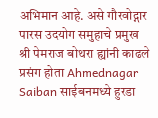अभिमान आहे. असे गौरवोद्गार पारस उदयोग समुहाचे प्रमुख श्री पेमराज बोथरा ह्यांनी काढले प्रसंग होता Ahmednagar Saiban साईबनमध्ये हुरडा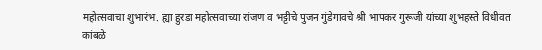महोत्सवाचा शुभारंभ. ह्या हुरडा महोत्सवाच्या रांजण व भट्टीचे पुजन गुंडेगावचे श्री भापकर गुरूजी यांच्या शुभहस्ते विधीवत कांबळे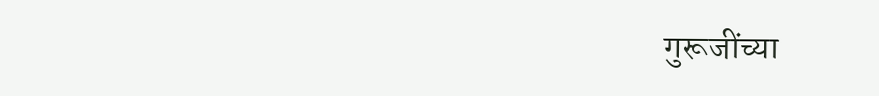गुरूजींच्या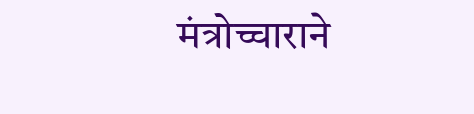मंत्रोच्चाराने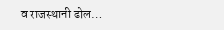व राजस्थानी ढोल…